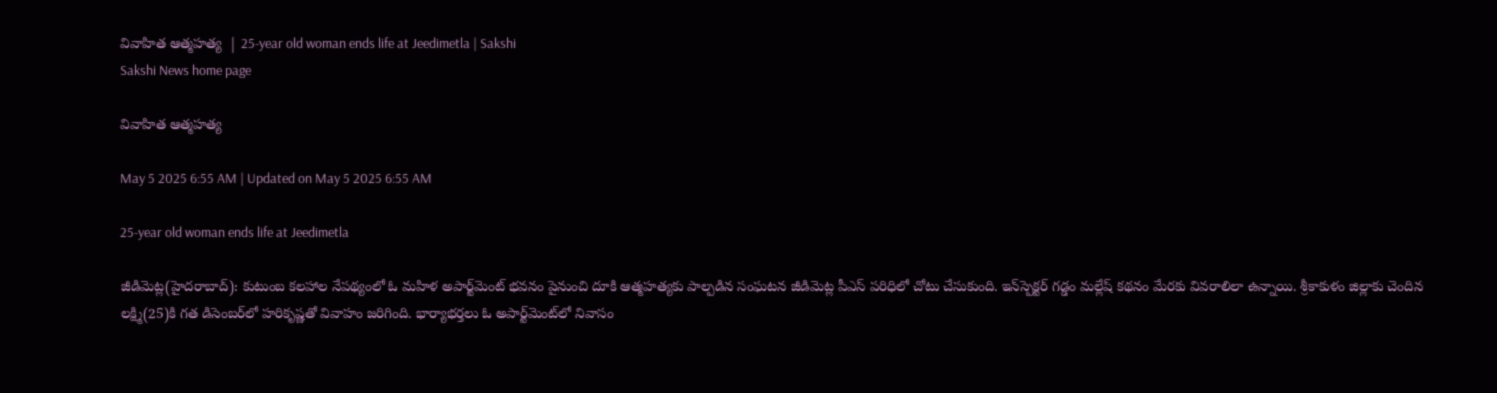వివాహిత ఆత్మహత్య  | 25-year old woman ends life at Jeedimetla | Sakshi
Sakshi News home page

వివాహిత ఆత్మహత్య

May 5 2025 6:55 AM | Updated on May 5 2025 6:55 AM

25-year old woman ends life at Jeedimetla

జీడిమెట్ల(హైదరాబాద్‌): కుటుంబ కలహాల నేపథ్యంలో ఓ మహిళ అపార్ట్‌మెంట్‌ భవనం పైనుంచి దూకి ఆత్మహత్యకు పాల్పడిన సంఘటన జీడిమెట్ల పీఎస్‌ పరిధిలో చోటు చేసుకుంది. ఇన్‌స్పెక్టర్‌ గడ్డం మల్లేష్‌ కథనం మేరకు వివరాలిలా ఉన్నాయి. శ్రీకాకుళం జిల్లాకు చెందిన లక్ష్మి(25)కి గత డిసెంబర్‌లో హరికృష్ణతో వివాహం జరిగింది. భార్యాభర్తలు ఓ అపార్ట్‌మెంట్‌లో నివాసం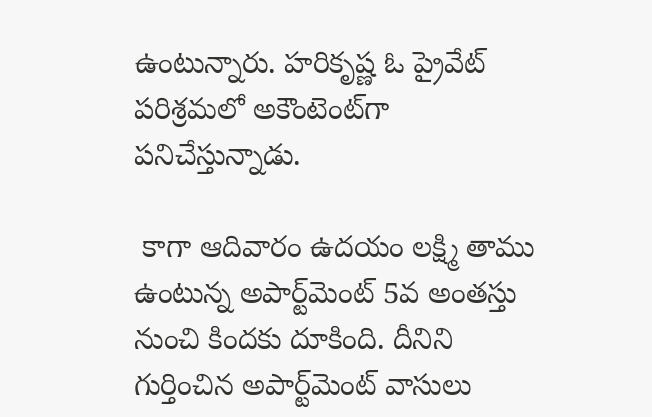ఉంటున్నారు. హరికృష్ణ ఓ ప్రైవేట్‌ పరిశ్రమలో అకౌంటెంట్‌గా పనిచేస్తున్నాడు.

 కాగా ఆదివారం ఉదయం లక్ష్మి తాము ఉంటున్న అపార్ట్‌మెంట్‌ 5వ అంతస్తు నుంచి కిందకు దూకింది. దీనిని గుర్తించిన అపార్ట్‌మెంట్‌ వాసులు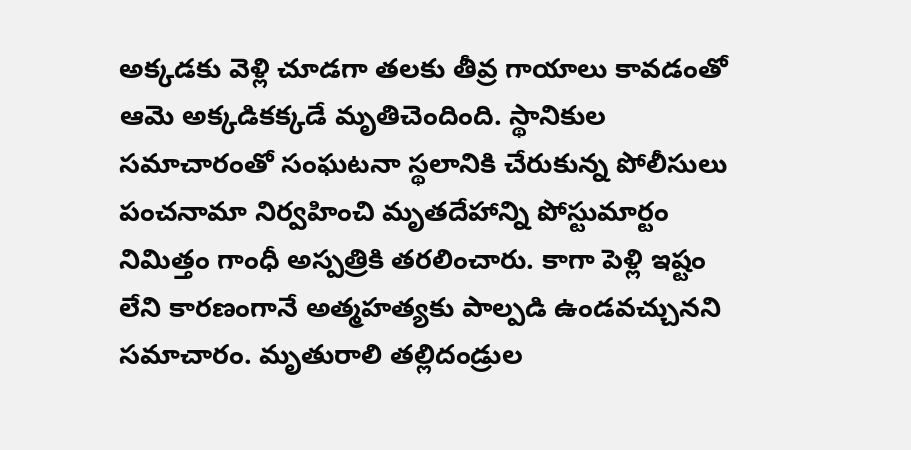అక్కడకు వెళ్లి చూడగా తలకు తీవ్ర గాయాలు కావడంతో ఆమె అక్కడికక్కడే మృతిచెందింది. స్థానికుల సమాచారంతో సంఘటనా స్థలానికి చేరుకున్న పోలీసులు పంచనామా నిర్వహించి మృతదేహాన్ని పోస్టుమార్టం నిమిత్తం గాంధీ అస్పత్రికి తరలించారు. కాగా పెళ్లి ఇష్టం లేని కారణంగానే అత్మహత్యకు పాల్పడి ఉండవచ్చునని సమాచారం. మృతురాలి తల్లిదండ్రుల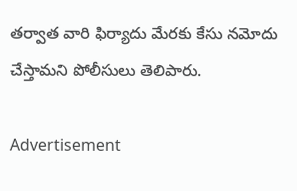తర్వాత వారి ఫిర్యాదు మేరకు కేసు నమోదు చేస్తామని పోలీసులు తెలిపారు.

Advertisement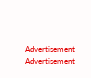Advertisement
Advertisement